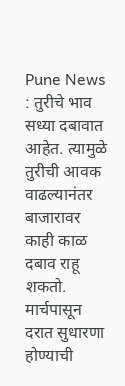Pune News : तुरीचे भाव सध्या दबावात आहेत. त्यामुळे तुरीची आवक वाढल्यानंतर बाजारावर काही काळ दबाव राहू शकतो. मार्चपासून दरात सुधारणा होण्याची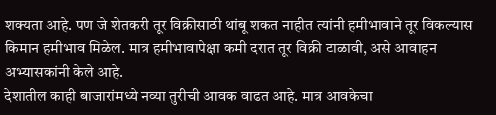शक्यता आहे. पण जे शेतकरी तूर विक्रीसाठी थांबू शकत नाहीत त्यांनी हमीभावाने तूर विकल्यास किमान हमीभाव मिळेल. मात्र हमीभावापेक्षा कमी दरात तूर विक्री टाळावी, असे आवाहन अभ्यासकांनी केले आहे.
देशातील काही बाजारांमध्ये नव्या तुरीची आवक वाढत आहे. मात्र आवकेचा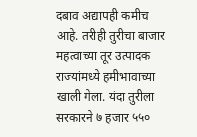दबाव अद्यापही कमीच आहे. तरीही तुरीचा बाजार महत्वाच्या तूर उत्पादक राज्यांमध्ये हमीभावाच्या खाली गेला. यंदा तुरीला सरकारने ७ हजार ५५०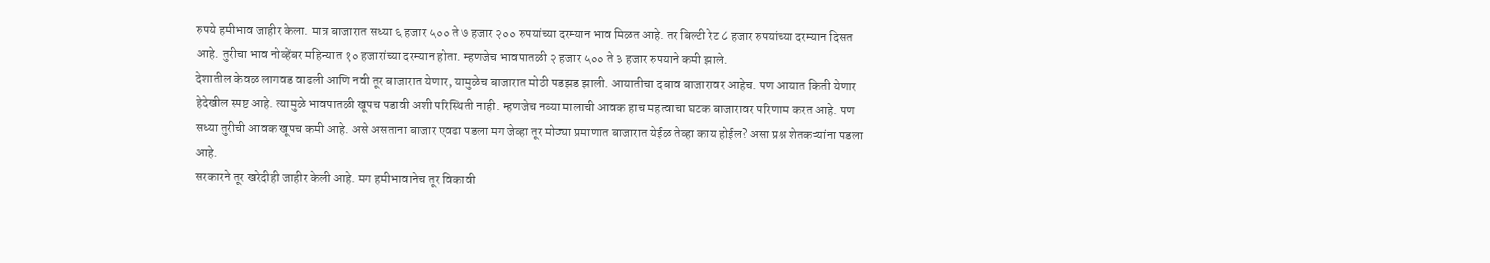रुपये हमीभाव जाहीर केला. मात्र बाजारात सध्या ६ हजार ५०० ते ७ हजार २०० रुपयांच्या दरम्यान भाव मिळत आहे. तर बिल्टी रेट ८ हजार रुपयांच्या दरम्यान दिसत आहे. तुरीचा भाव नोव्हेंबर महिन्यात १० हजारांच्या दरम्यान होता. म्हणजेच भावपातळी २ हजार ५०० ते ३ हजार रुपयाने कमी झाले.
देशातील केवळ लागवड वाढली आणि नवी तूर बाजारात येणार, यामुळेच बाजारात मोठी पडझड झाली. आयातीचा दबाव बाजारावर आहेच. पण आयात किती येणार हेदेखील स्पष्ट आहे. त्यामुळे भावपातळी खूपच पडावी अशी परिस्थिती नाही. म्हणजेच नव्या मालाची आवक हाच महत्वाचा घटक बाजारावर परिणाम करत आहे. पण सध्या तुरीची आवक खूपच कमी आहे. असे असताना बाजार एवढा पडला मग जेव्हा तूर मोठ्या प्रमाणात बाजारात येईळ तेव्हा काय होईल? असा प्रश्न शेतकऱ्यांना पडला आहे.
सरकारने तूर खरेदीही जाहीर केली आहे. मग हमीभावानेच तूर विकावी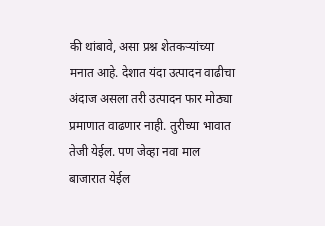की थांबावे, असा प्रश्न शेतकऱ्यांच्या मनात आहे. देशात यंदा उत्पादन वाढीचा अंदाज असला तरी उत्पादन फार मोठ्या प्रमाणात वाढणार नाही. तुरीच्या भावात तेजी येईल. पण जेव्हा नवा माल बाजारात येईल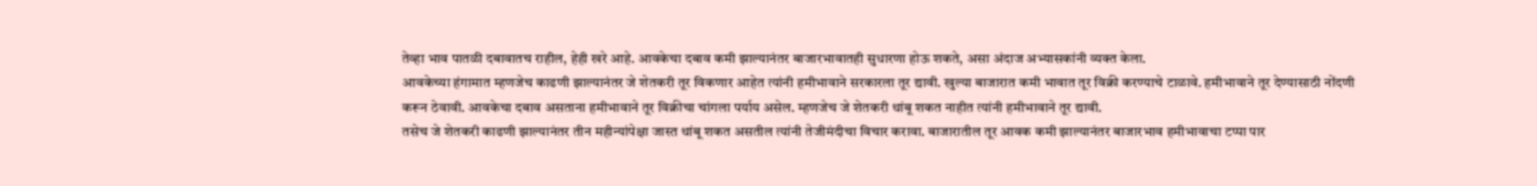तेव्हा भाव पातळी दबावातच राहील, हेही खरे आहे. आवकेचा दबाव कमी झाल्यानंतर बाजारभावातही सुधारणा होऊ शकते, असा अंदाज अभ्यासकांनी व्यक्त केला.
आवकेच्या हंगामात म्हणजेच काढणी झाल्यानंतर जे शेतकरी तूर विकणार आहेत त्यांनी हमीभावाने सरकारला तूर द्यावी. खुल्या बाजारात कमी भावात तूर विक्री करण्याचे टाळावे. हमीभावाने तूर देण्यासाठी नोंदणी करून ठेवावी. आवकेचा दबाव असताना हमीभावाने तूर विक्रीचा चांगला पर्याय असेल. म्हणजेच जे शेतकरी थांबू शकत नाहीत त्यांनी हमीभावाने तूर द्यावी.
तसेच जे शेतकरी काढणी झाल्यानंतर तीन महीन्यांपेक्षा जास्त थांबू शकत असतील त्यांनी तेजीमंदीचा विचार करावा. बाजारातील तूर आवक कमी झाल्यानंतर बाजारभाव हमीभावाचा टप्पा पार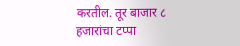करतील. तूर बाजार ८ हजारांचा टप्पा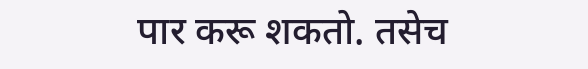पार करू शकतो. तसेच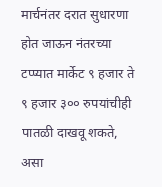मार्चनंतर दरात सुधारणा होत जाऊन नंतरच्या टप्प्यात मार्केट ९ हजार ते ९ हजार ३०० रुपयांचीही पातळी दाखवू शकते, असा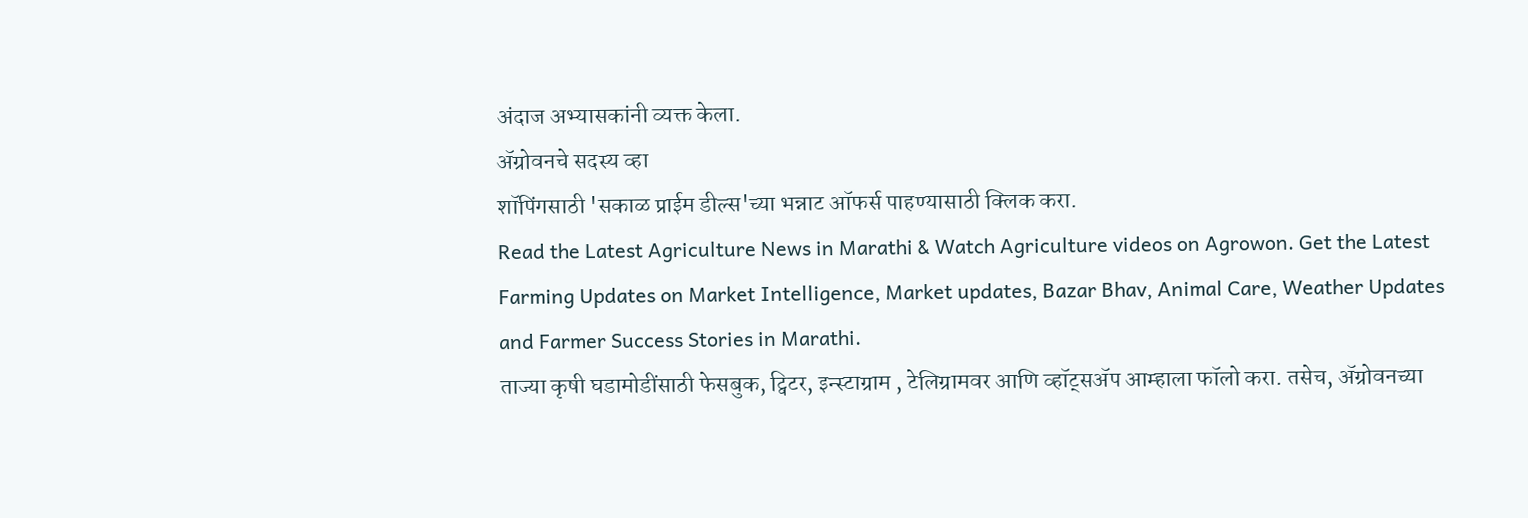अंदाज अभ्यासकांनी व्यक्त केला.
ॲग्रोवनचे सदस्य व्हा
शॉपिंगसाठी 'सकाळ प्राईम डील्स'च्या भन्नाट ऑफर्स पाहण्यासाठी क्लिक करा.
Read the Latest Agriculture News in Marathi & Watch Agriculture videos on Agrowon. Get the Latest Farming Updates on Market Intelligence, Market updates, Bazar Bhav, Animal Care, Weather Updates and Farmer Success Stories in Marathi.
ताज्या कृषी घडामोडींसाठी फेसबुक, ट्विटर, इन्स्टाग्राम , टेलिग्रामवर आणि व्हॉट्सॲप आम्हाला फॉलो करा. तसेच, ॲग्रोवनच्या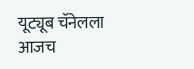यूट्यूब चॅनेलला आजच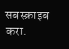सबस्क्राइब करा.